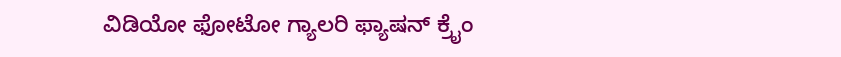ವಿಡಿಯೋ ಫೋಟೋ ಗ್ಯಾಲರಿ ಫ್ಯಾಷನ್ ಕ್ರೈಂ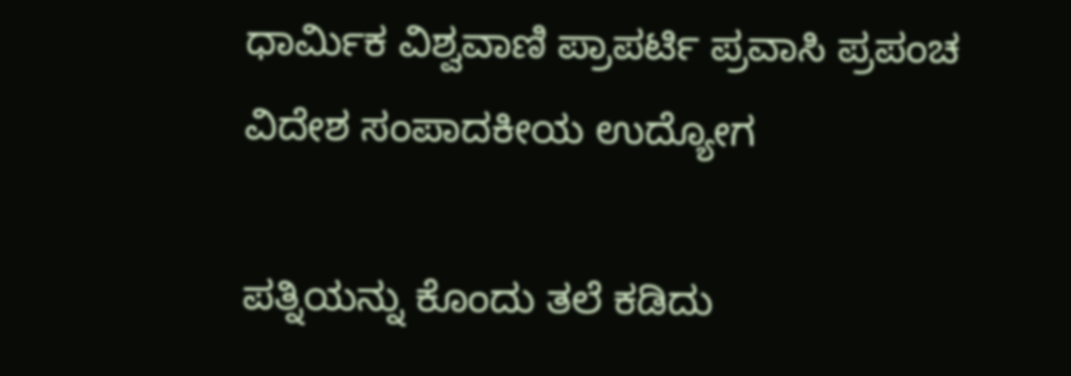ಧಾರ್ಮಿಕ ವಿಶ್ವವಾಣಿ ಪ್ರಾಪರ್ಟಿ ಪ್ರವಾಸಿ ಪ್ರಪಂಚ ವಿದೇಶ ಸಂಪಾದಕೀಯ ಉದ್ಯೋಗ

ಪತ್ನಿಯನ್ನು ಕೊಂದು ತಲೆ ಕಡಿದು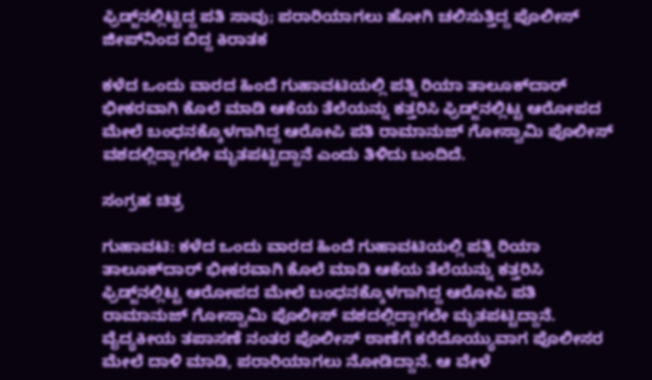ಫ್ರಿಡ್ಜ್‌ನಲ್ಲಿಟ್ಟಿದ್ದ ಪತಿ ಸಾವು; ಪರಾರಿಯಾಗಲು ಹೋಗಿ ಚಲಿಸುತ್ತಿದ್ದ ಪೊಲೀಸ್‌ ಜೀಪ್‌ನಿಂದ ಬಿದ್ದ ಕಿರಾತಕ

ಕಳೆದ ಒಂದು ವಾರದ ಹಿಂದೆ ಗುಹಾವಟಿಯಲ್ಲಿ ಪತ್ನಿ ರಿಯಾ ತಾಲೂಕ್‌ದಾರ್‌ ಭೀಕರವಾಗಿ ಕೊಲೆ ಮಾಡಿ ಆಕೆಯ ತೆಲೆಯನ್ನು ಕತ್ತರಿಸಿ ಫ್ರಿಡ್ಜ್‌ನಲ್ಲಿಟ್ಟ ಆರೋಪದ ಮೇಲೆ ಬಂಧನಕ್ಕೊಳಗಾಗಿದ್ದ ಆರೋಪಿ ಪತಿ ರಾಮಾನುಜ್‌ ಗೋಸ್ವಾಮಿ ಪೊಲೀಸ್‌ ವಶದಲ್ಲಿದ್ದಾಗಲೇ ಮೃತಪಟ್ಟಿದ್ದಾನೆ ಎಂದು ತಿಳಿದು ಬಂದಿದೆ.

ಸಂಗ್ರಹ ಚಿತ್ರ

ಗುಹಾವಟಿ: ಕಳೆದ ಒಂದು ವಾರದ ಹಿಂದೆ ಗುಹಾವಟಿಯಲ್ಲಿ ಪತ್ನಿ ರಿಯಾ ತಾಲೂಕ್‌ದಾರ್‌ ಭೀಕರವಾಗಿ ಕೊಲೆ ಮಾಡಿ ಆಕೆಯ ತೆಲೆಯನ್ನು ಕತ್ತರಿಸಿ ಫ್ರಿಡ್ಜ್‌ನಲ್ಲಿಟ್ಟ ಆರೋಪದ ಮೇಲೆ ಬಂಧನಕ್ಕೊಳಗಾಗಿದ್ದ ಆರೋಪಿ ಪತಿ ರಾಮಾನುಜ್‌ ಗೋಸ್ವಾಮಿ ಪೊಲೀಸ್‌ ವಶದಲ್ಲಿದ್ದಾಗಲೇ ಮೃತಪಟ್ಟಿದ್ದಾನೆ. ವೈದ್ಯಕೀಯ ತಪಾಸಣೆ ನಂತರ ಪೊಲೀಸ್‌ ಠಾಣೆಗೆ ಕರೆದೊಯ್ಯುವಾಗ ಪೊಲೀಸರ ಮೇಲೆ ದಾಳಿ ಮಾಡಿ, ಪರಾರಿಯಾಗಲು ನೋಡಿದ್ದಾನೆ. ಆ ವೇಳೆ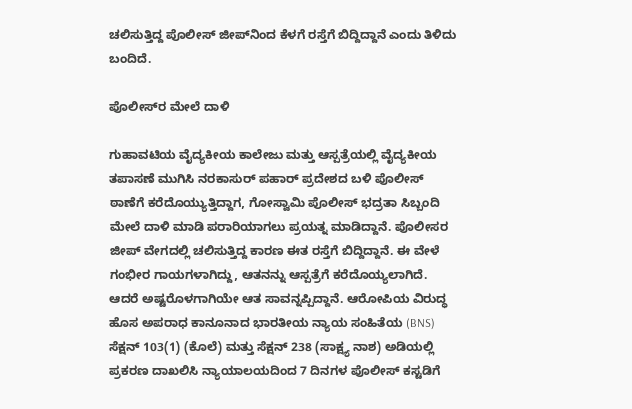ಚಲಿಸುತ್ತಿದ್ದ ಪೊಲೀಸ್‌ ಜೀಪ್‌ನಿಂದ ಕೆಳಗೆ ರಸ್ತೆಗೆ ಬಿದ್ದಿದ್ದಾನೆ ಎಂದು ತಿಳಿದು ಬಂದಿದೆ.

ಪೊಲೀಸ್‌ರ ಮೇಲೆ ದಾಳಿ

ಗುಹಾವಟಿಯ ವೈದ್ಯಕೀಯ ಕಾಲೇಜು ಮತ್ತು ಆಸ್ಪತ್ರೆಯಲ್ಲಿ ವೈದ್ಯಕೀಯ ತಪಾಸಣೆ ಮುಗಿಸಿ ನರಕಾಸುರ್‌ ಪಹಾರ್‌ ಪ್ರದೇಶದ ಬಳಿ ಪೊಲೀಸ್‌ ಠಾಣೆಗೆ ಕರೆದೊಯ್ಯುತ್ತಿದ್ದಾಗ, ಗೋಸ್ವಾಮಿ ಪೊಲೀಸ್‌ ಭದ್ರತಾ ಸಿಬ್ಬಂದಿ ಮೇಲೆ ದಾಳಿ ಮಾಡಿ ಪರಾರಿಯಾಗಲು ಪ್ರಯತ್ನ ಮಾಡಿದ್ದಾನೆ. ಪೊಲೀಸರ ಜೀಪ್‌ ವೇಗದಲ್ಲಿ ಚಲಿಸುತ್ತಿದ್ದ ಕಾರಣ ಈತ ರಸ್ತೆಗೆ ಬಿದ್ದಿದ್ದಾನೆ. ಈ ವೇಳೆ ಗಂಭೀರ ಗಾಯಗಳಾಗಿದ್ದು, ಆತನನ್ನು ಆಸ್ಪತ್ರೆಗೆ ಕರೆದೊಯ್ಯಲಾಗಿದೆ. ಆದರೆ ಅಷ್ಟರೊಳಗಾಗಿಯೇ ಆತ ಸಾವನ್ನಪ್ಪಿದ್ದಾನೆ. ಆರೋಪಿಯ ವಿರುದ್ಧ ಹೊಸ ಅಪರಾಧ ಕಾನೂನಾದ ಭಾರತೀಯ ನ್ಯಾಯ ಸಂಹಿತೆಯ (BNS) ಸೆಕ್ಷನ್ 103(1) (ಕೊಲೆ) ಮತ್ತು ಸೆಕ್ಷನ್ 238 (ಸಾಕ್ಷ್ಯ ನಾಶ) ಅಡಿಯಲ್ಲಿ ಪ್ರಕರಣ ದಾಖಲಿಸಿ ನ್ಯಾಯಾಲಯದಿಂದ 7 ದಿನಗಳ ಪೊಲೀಸ್ ಕಸ್ಟಡಿಗೆ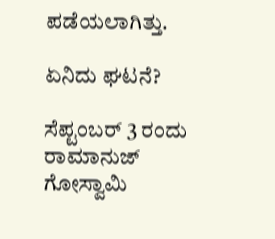ಪಡೆಯಲಾಗಿತ್ತು.

ಏನಿದು ಘಟನೆ?

ಸೆಪ್ಟಂಬರ್‌ 3 ರಂದು ರಾಮಾನುಜ್‌ ಗೋಸ್ವಾಮಿ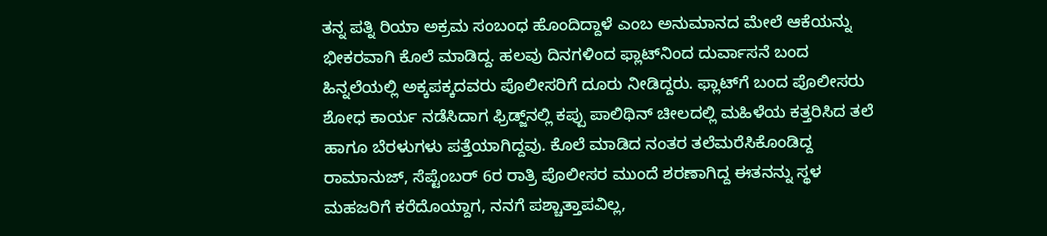ತನ್ನ ಪತ್ನಿ ರಿಯಾ ಅಕ್ರಮ ಸಂಬಂಧ ಹೊಂದಿದ್ದಾಳೆ ಎಂಬ ಅನುಮಾನದ ಮೇಲೆ ಆಕೆಯನ್ನು ಭೀಕರವಾಗಿ ಕೊಲೆ ಮಾಡಿದ್ದ. ಹಲವು ದಿನಗಳಿಂದ ಫ್ಲಾಟ್‌ನಿಂದ ದುರ್ವಾಸನೆ ಬಂದ ಹಿನ್ನಲೆಯಲ್ಲಿ ಅಕ್ಕಪಕ್ಕದವರು ಪೊಲೀಸರಿಗೆ ದೂರು ನೀಡಿದ್ದರು. ಫ್ಲಾಟ್‌ಗೆ ಬಂದ ಪೊಲೀಸರು ಶೋಧ ಕಾರ್ಯ ನಡೆಸಿದಾಗ ಫ್ರಿಡ್ಜ್‌ನಲ್ಲಿ ಕಪ್ಪು ಪಾಲಿಥಿನ್ ಚೀಲದಲ್ಲಿ ಮಹಿಳೆಯ ಕತ್ತರಿಸಿದ ತಲೆ ಹಾಗೂ ಬೆರಳುಗಳು ಪತ್ತೆಯಾಗಿದ್ದವು. ಕೊಲೆ ಮಾಡಿದ ನಂತರ ತಲೆಮರೆಸಿಕೊಂಡಿದ್ದ ರಾಮಾನುಜ್, ಸೆಪ್ಟೆಂಬರ್ 6ರ ರಾತ್ರಿ ಪೊಲೀಸರ ಮುಂದೆ ಶರಣಾಗಿದ್ದ ಈತನನ್ನು ಸ್ಥಳ ಮಹಜರಿಗೆ ಕರೆದೊಯ್ದಾಗ, ನನಗೆ ಪಶ್ಚಾತ್ತಾಪವಿಲ್ಲ,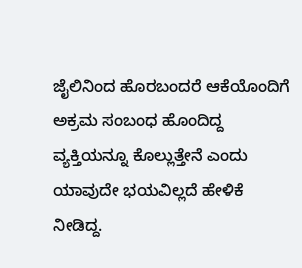ಜೈಲಿನಿಂದ ಹೊರಬಂದರೆ ಆಕೆಯೊಂದಿಗೆ ಅಕ್ರಮ ಸಂಬಂಧ ಹೊಂದಿದ್ದ ವ್ಯಕ್ತಿಯನ್ನೂ ಕೊಲ್ಲುತ್ತೇನೆ ಎಂದು ಯಾವುದೇ ಭಯವಿಲ್ಲದೆ ಹೇಳಿಕೆ ನೀಡಿದ್ದ.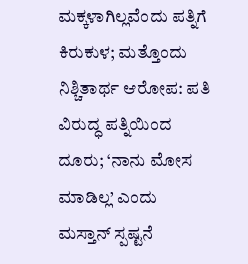ಮಕ್ಕಳಾಗಿಲ್ಲವೆಂದು ಪತ್ನಿಗೆ ಕಿರುಕುಳ; ಮತ್ತೊಂದು ನಿಶ್ಚಿತಾರ್ಥ ಆರೋಪ: ಪತಿ ವಿರುದ್ಧ ಪತ್ನಿಯಿಂದ ದೂರು; ‘ನಾನು ಮೋಸ ಮಾಡಿಲ್ಲ’ ಎಂದು ಮಸ್ತಾನ್ ಸ್ಪಷ್ಟನೆ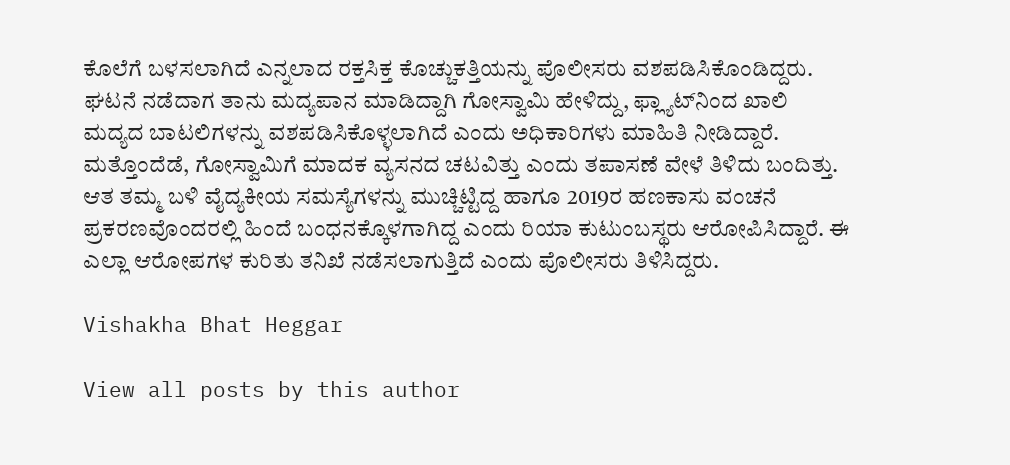ಕೊಲೆಗೆ ಬಳಸಲಾಗಿದೆ ಎನ್ನಲಾದ ರಕ್ತಸಿಕ್ತ ಕೊಚ್ಚುಕತ್ತಿಯನ್ನು ಪೊಲೀಸರು ವಶಪಡಿಸಿಕೊಂಡಿದ್ದರು. ಘಟನೆ ನಡೆದಾಗ ತಾನು ಮದ್ಯಪಾನ ಮಾಡಿದ್ದಾಗಿ ಗೋಸ್ವಾಮಿ ಹೇಳಿದ್ದು, ಫ್ಲ್ಯಾಟ್‌ನಿಂದ ಖಾಲಿ ಮದ್ಯದ ಬಾಟಲಿಗಳನ್ನು ವಶಪಡಿಸಿಕೊಳ್ಳಲಾಗಿದೆ ಎಂದು ಅಧಿಕಾರಿಗಳು ಮಾಹಿತಿ ನೀಡಿದ್ದಾರೆ. ಮತ್ತೊಂದೆಡೆ, ಗೋಸ್ವಾಮಿಗೆ ಮಾದಕ ವ್ಯಸನದ ಚಟವಿತ್ತು ಎಂದು ತಪಾಸಣೆ ವೇಳೆ ತಿಳಿದು ಬಂದಿತ್ತು. ಆತ ತಮ್ಮ ಬಳಿ ವೈದ್ಯಕೀಯ ಸಮಸ್ಯೆಗಳನ್ನು ಮುಚ್ಚಿಟ್ಟಿದ್ದ ಹಾಗೂ 2019ರ ಹಣಕಾಸು ವಂಚನೆ ಪ್ರಕರಣವೊಂದರಲ್ಲಿ ಹಿಂದೆ ಬಂಧನಕ್ಕೊಳಗಾಗಿದ್ದ ಎಂದು ರಿಯಾ ಕುಟುಂಬಸ್ಥರು ಆರೋಪಿಸಿದ್ದಾರೆ. ಈ ಎಲ್ಲಾ ಆರೋಪಗಳ ಕುರಿತು ತನಿಖೆ ನಡೆಸಲಾಗುತ್ತಿದೆ ಎಂದು ಪೊಲೀಸರು ತಿಳಿಸಿದ್ದರು.

Vishakha Bhat Heggar

View all posts by this author